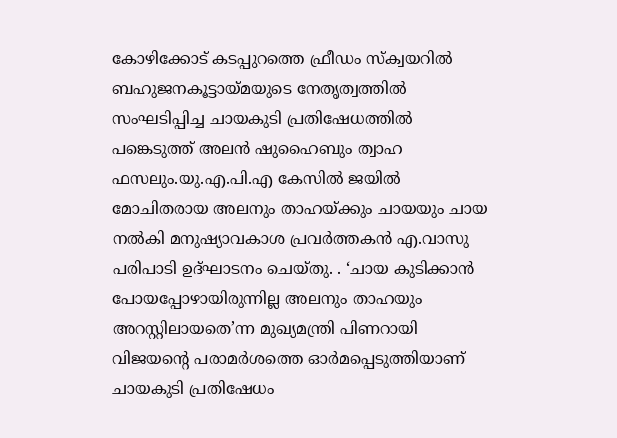കോഴിക്കോട് കടപ്പുറത്തെ ഫ്രീഡം സ്‌ക്വയറിൽ ബഹുജനകൂട്ടായ്മയുടെ നേതൃത്വത്തില്‍ സംഘടിപ്പിച്ച ചായകുടി പ്രതിഷേധത്തില്‍ പങ്കെടുത്ത് അലന്‍ ഷുഹൈബും ത്വാഹ ഫസലും.യു.എ.പി.എ കേസില്‍ ജയില്‍ മോചിതരായ അലനും താഹയ്ക്കും ചായയും ചായ നല്‍കി മനുഷ്യാവകാശ പ്രവര്‍ത്തകന്‍ എ.വാസു പരിപാടി ഉദ്ഘാടനം ചെയ്തു. . ‘ചായ കുടിക്കാന്‍ പോയപ്പോഴായിരുന്നില്ല അലനും താഹയും അറസ്റ്റിലായതെ’ന്ന മുഖ്യമന്ത്രി പിണറായി വിജയന്റെ പരാമര്‍ശത്തെ ഓര്‍മപ്പെടുത്തിയാണ് ചായകുടി പ്രതിഷേധം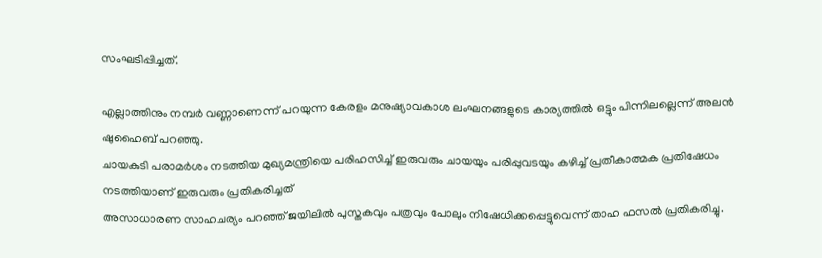സംഘടിപ്പിച്ചത്.

എല്ലാത്തിനും നമ്പര്‍ വണ്ണാണെന്ന് പറയുന്ന കേരളം മനുഷ്യാവകാശ ലംഘനങ്ങളുടെ കാര്യത്തില്‍ ഒട്ടും പിന്നിലല്ലെന്ന് അലന്‍ ഷുഹൈബ് പറഞ്ഞു.
ചായകുടി പരാമര്‍ശം നടത്തിയ മുഖ്യമന്ത്രിയെ പരിഹസിച്ച് ഇരുവരും ചായയും പരിപ്പുവടയും കഴിച്ച് പ്രതീകാത്മക പ്രതിഷേധം നടത്തിയാണ് ഇരുവരും പ്രതികരിച്ചത്
അസാധാരണ സാഹചര്യം പറഞ്ഞ് ജയിലില്‍ പുസ്തകവും പത്രവും പോലും നിഷേധിക്കപ്പെട്ടുവെന്ന് താഹ ഫസല്‍ പ്രതികരിച്ചു.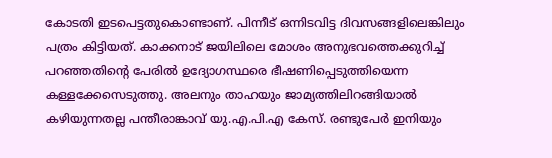കോടതി ഇടപെട്ടതുകൊണ്ടാണ്. പിന്നീട് ഒന്നിടവിട്ട ദിവസങ്ങളിലെങ്കിലും പത്രം കിട്ടിയത്. കാക്കനാട് ജയിലിലെ മോശം അനുഭവത്തെക്കുറിച്ച് പറഞ്ഞതിന്റെ പേരില്‍ ഉദ്യോഗസ്ഥരെ ഭീഷണിപ്പെടുത്തിയെന്ന കള്ളക്കേസെടുത്തു. അലനും താഹയും ജാമ്യത്തിലിറങ്ങിയാല്‍ കഴിയുന്നതല്ല പന്തീരാങ്കാവ് യു.എ.പി.എ കേസ്. രണ്ടുപേര്‍ ഇനിയും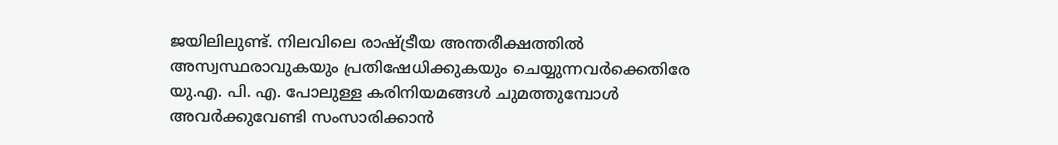ജയിലിലുണ്ട്. നിലവിലെ രാഷ്ട്രീയ അന്തരീക്ഷത്തില്‍ അസ്വസ്ഥരാവുകയും പ്രതിഷേധിക്കുകയും ചെയ്യുന്നവര്‍ക്കെതിരേ യു.എ. പി. എ. പോലുള്ള കരിനിയമങ്ങള്‍ ചുമത്തുമ്പോള്‍ അവര്‍ക്കുവേണ്ടി സംസാരിക്കാന്‍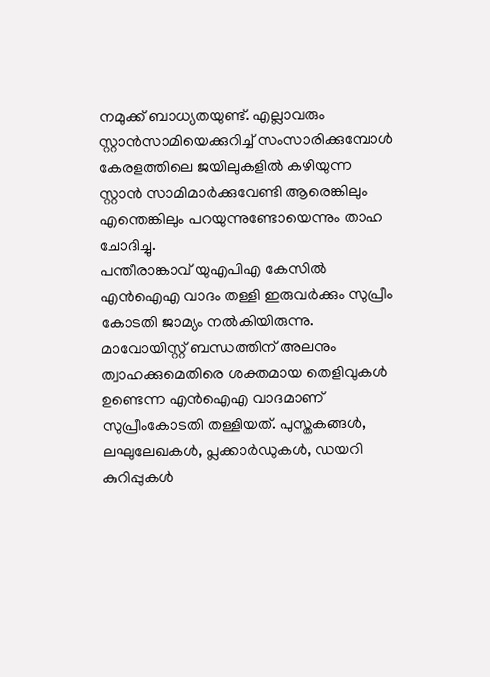നമുക്ക് ബാധ്യതയുണ്ട്. എല്ലാവരും സ്റ്റാന്‍സാമിയെക്കുറിച്ച് സംസാരിക്കുമ്പോള്‍ കേരളത്തിലെ ജയിലുകളില്‍ കഴിയുന്ന സ്റ്റാന്‍ സാമിമാര്‍ക്കുവേണ്ടി ആരെങ്കിലും എന്തെങ്കിലും പറയുന്നുണ്ടോയെന്നും താഹ ചോദിച്ചു.
പന്തീരാങ്കാവ് യുഎപിഎ കേസില്‍ എന്‍ഐഎ വാദം തള്ളി ഇരുവര്‍ക്കും സുപ്രീം കോടതി ജാമ്യം നല്‍കിയിരുന്നു. മാവോയിസ്റ്റ് ബന്ധത്തിന് അലനും ത്വാഹക്കുമെതിരെ ശക്തമായ തെളിവുകള്‍ ഉണ്ടെന്ന എന്‍ഐഎ വാദമാണ് സുപ്രീംകോടതി തള്ളിയത്. പുസ്തകങ്ങള്‍, ലഘുലേഖകള്‍, പ്ലക്കാര്‍ഡുകള്‍, ഡയറി കുറിപ്പുകള്‍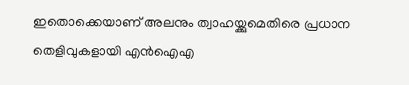ഇതൊക്കെയാണ് അലനും ത്വാഹയ്ക്കുമെതിരെ പ്രധാന തെളിവുകളായി എന്‍ഐഎ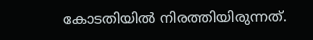കോടതിയില്‍ നിരത്തിയിരുന്നത്.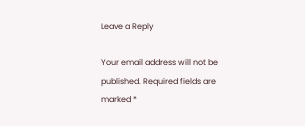Leave a Reply

Your email address will not be published. Required fields are marked *